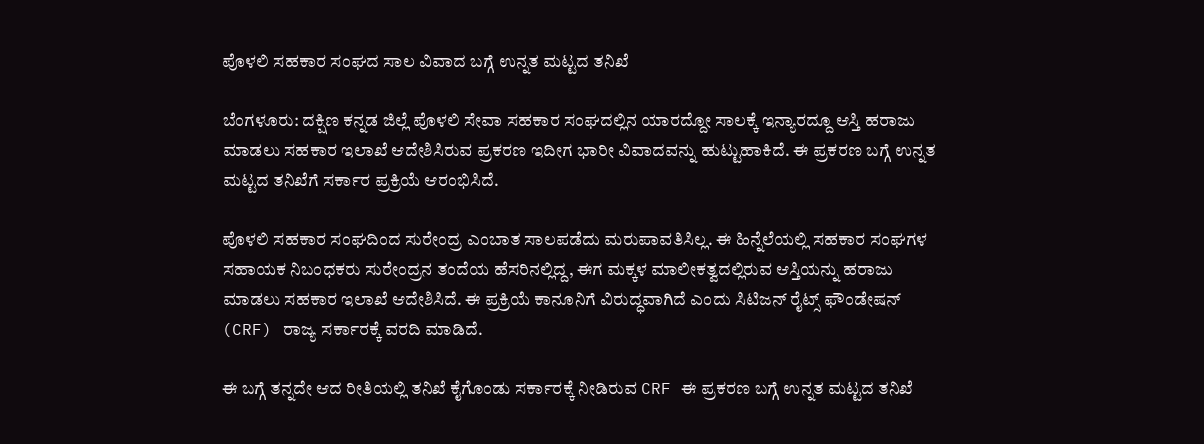ಪೊಳಲಿ ಸಹಕಾರ ಸಂಘದ ಸಾಲ ವಿವಾದ ಬಗ್ಗೆ ಉನ್ನತ ಮಟ್ಟದ ತನಿಖೆ

ಬೆಂಗಳೂರು: ದಕ್ಷಿಣ ಕನ್ನಡ ಜಿಲ್ಲೆ ಪೊಳಲಿ ಸೇವಾ ಸಹಕಾರ ಸಂಘದಲ್ಲಿನ ಯಾರದ್ದೋ ಸಾಲಕ್ಕೆ ಇನ್ಯಾರದ್ದೂ ಆಸ್ತಿ ಹರಾಜು ಮಾಡಲು ಸಹಕಾರ ಇಲಾಖೆ ಆದೇಶಿಸಿರುವ ಪ್ರಕರಣ ಇದೀಗ ಭಾರೀ ವಿವಾದವನ್ನು ಹುಟ್ಟುಹಾಕಿದೆ. ಈ ಪ್ರಕರಣ ಬಗ್ಗೆ ಉನ್ನತ ಮಟ್ಟದ ತನಿಖೆಗೆ ಸರ್ಕಾರ ಪ್ರಕ್ರಿಯೆ ಆರಂಭಿಸಿದೆ.

ಪೊಳಲಿ ಸಹಕಾರ ಸಂಘದಿಂದ ಸುರೇಂದ್ರ ಎಂಬಾತ ಸಾಲಪಡೆದು ಮರುಪಾವತಿಸಿಲ್ಲ. ಈ ಹಿನ್ನೆಲೆಯಲ್ಲಿ ಸಹಕಾರ ಸಂಘಗಳ ಸಹಾಯಕ ನಿಬಂಧಕರು ಸುರೇಂದ್ರನ ತಂದೆಯ ಹೆಸರಿನಲ್ಲಿದ್ದ, ಈಗ ಮಕ್ಕಳ ಮಾಲೀಕತ್ವದಲ್ಲಿರುವ ಆಸ್ತಿಯನ್ನು ಹರಾಜು ಮಾಡಲು ಸಹಕಾರ ಇಲಾಖೆ ಆದೇಶಿಸಿದೆ. ಈ ಪ್ರಕ್ರಿಯೆ ಕಾನೂನಿಗೆ ವಿರುದ್ಧವಾಗಿದೆ ಎಂದು ಸಿಟಿಜನ್ ರೈಟ್ಸ್ ಫೌಂಡೇಷನ್ (CRF) ರಾಜ್ಯ ಸರ್ಕಾರಕ್ಕೆ ವರದಿ ಮಾಡಿದೆ.

ಈ ಬಗ್ಗೆ ತನ್ನದೇ ಆದ ರೀತಿಯಲ್ಲಿ ತನಿಖೆ ಕೈಗೊಂಡು ಸರ್ಕಾರಕ್ಕೆ ನೀಡಿರುವ CRF ಈ ಪ್ರಕರಣ ಬಗ್ಗೆ ಉನ್ನತ ಮಟ್ಟದ ತನಿಖೆ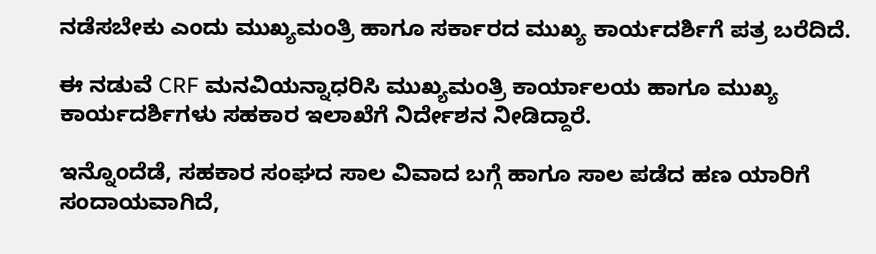ನಡೆಸಬೇಕು ಎಂದು ಮುಖ್ಯಮಂತ್ರಿ ಹಾಗೂ ಸರ್ಕಾರದ ಮುಖ್ಯ ಕಾರ್ಯದರ್ಶಿಗೆ ಪತ್ರ ಬರೆದಿದೆ.

ಈ ನಡುವೆ CRF ಮನವಿಯನ್ನಾಧರಿಸಿ ಮುಖ್ಯಮಂತ್ರಿ ಕಾರ್ಯಾಲಯ ಹಾಗೂ ಮುಖ್ಯ ಕಾರ್ಯದರ್ಶಿಗಳು ಸಹಕಾರ ಇಲಾಖೆಗೆ ನಿರ್ದೇಶನ ನೀಡಿದ್ದಾರೆ.

ಇನ್ನೊಂದೆಡೆ, ಸಹಕಾರ ಸಂಘದ ಸಾಲ ವಿವಾದ ಬಗ್ಗೆ ಹಾಗೂ ಸಾಲ ಪಡೆದ ಹಣ ಯಾರಿಗೆ ಸಂದಾಯವಾಗಿದೆ,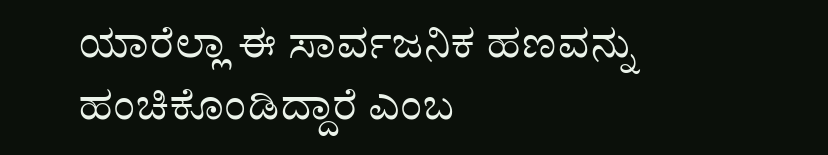ಯಾರೆಲ್ಲಾ ಈ ಸಾರ್ವಜನಿಕ ಹಣವನ್ನು ಹಂಚಿಕೊಂಡಿದ್ದಾರೆ ಎಂಬ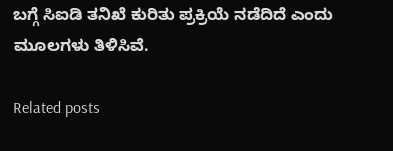ಬಗ್ಗೆ ಸಿಐಡಿ ತನಿಖೆ ಕುರಿತು ಪ್ರಕ್ರಿಯೆ ನಡೆದಿದೆ ಎಂದು ಮೂಲಗಳು ತಿಳಿಸಿವೆ.

Related posts